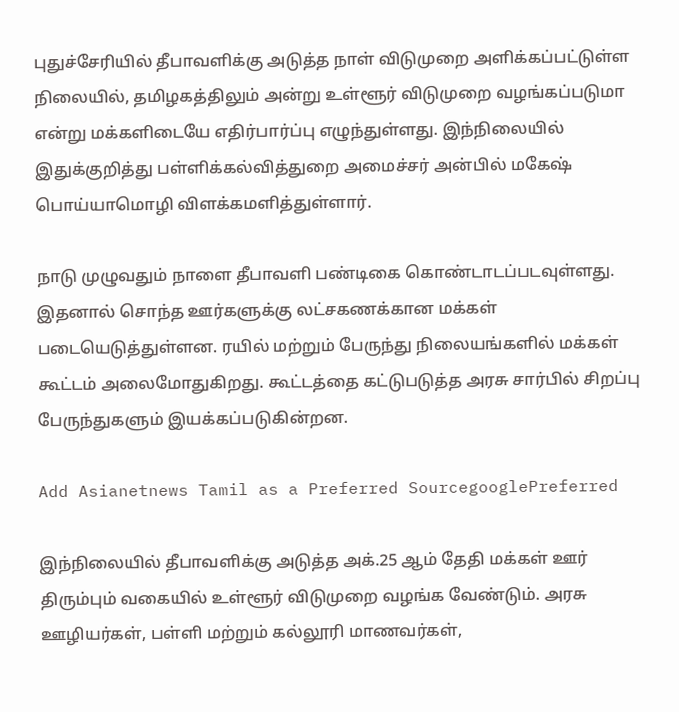புதுச்சேரியில் தீபாவளிக்கு அடுத்த நாள் விடுமுறை அளிக்கப்பட்டுள்ள நிலையில், தமிழகத்திலும் அன்று உள்ளூர் விடுமுறை வழங்கப்படுமா என்று மக்களிடையே எதிர்பார்ப்பு எழுந்துள்ளது. இந்நிலையில் இதுக்குறித்து பள்ளிக்கல்வித்துறை அமைச்சர் அன்பில் மகேஷ் பொய்யாமொழி விளக்கமளித்துள்ளார்.

நாடு முழுவதும் நாளை தீபாவளி பண்டிகை கொண்டாடப்படவுள்ளது. இதனால் சொந்த ஊர்களுக்கு லட்சகணக்கான மக்கள் படையெடுத்துள்ளன. ரயில் மற்றும் பேருந்து நிலையங்களில் மக்கள் கூட்டம் அலைமோதுகிறது. கூட்டத்தை கட்டுபடுத்த அரசு சார்பில் சிறப்பு பேருந்துகளும் இயக்கப்படுகின்றன.

Add Asianetnews Tamil as a Preferred SourcegooglePreferred

இந்நிலையில் தீபாவளிக்கு அடுத்த அக்.25 ஆம் தேதி மக்கள் ஊர் திரும்பும் வகையில் உள்ளூர் விடுமுறை வழங்க வேண்டும். அரசு ஊழியர்கள், பள்ளி மற்றும் கல்லூரி மாணவர்கள்,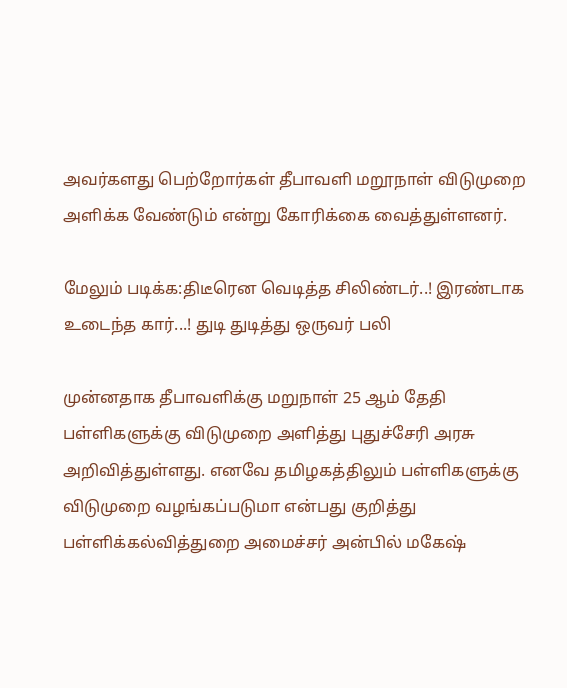அவர்களது பெற்றோர்கள் தீபாவளி மறூநாள் விடுமுறை அளிக்க வேண்டும் என்று கோரிக்கை வைத்துள்ளனர்.

மேலும் படிக்க:திடீரென வெடித்த சிலிண்டர்..! இரண்டாக உடைந்த கார்...! துடி துடித்து ஒருவர் பலி

முன்னதாக தீபாவளிக்கு மறுநாள் 25 ஆம் தேதி பள்ளிகளுக்கு விடுமுறை அளித்து புதுச்சேரி அரசு அறிவித்துள்ளது. எனவே தமிழகத்திலும் பள்ளிகளுக்கு விடுமுறை வழங்கப்படுமா என்பது குறித்து பள்ளிக்கல்வித்துறை அமைச்சர் அன்பில் மகேஷ்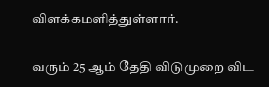விளக்கமளித்துள்ளார்.

வரும் 25 ஆம் தேதி விடுமுறை விட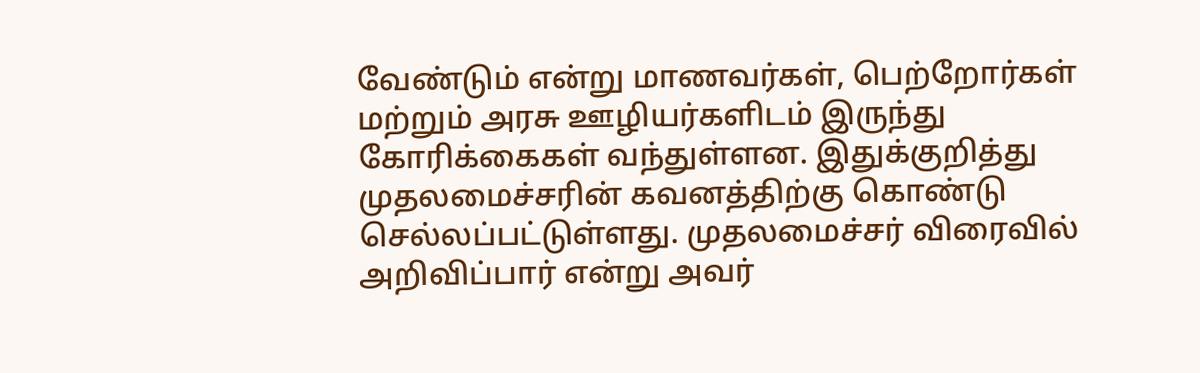வேண்டும் என்று மாணவர்கள், பெற்றோர்கள் மற்றும் அரசு ஊழியர்களிடம் இருந்து கோரிக்கைகள் வந்துள்ளன. இதுக்குறித்து முதலமைச்சரின் கவனத்திற்கு கொண்டு செல்லப்பட்டுள்ளது. முதலமைச்சர் விரைவில் அறிவிப்பார் என்று அவர்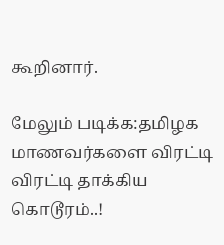கூறினார்.

மேலும் படிக்க:தமிழக மாணவர்களை விரட்டி விரட்டி தாக்கிய கொடூரம்..!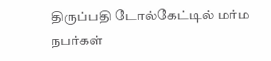திருப்பதி டோல்கேட்டில் மர்ம நபர்கள்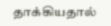தாக்கியதால்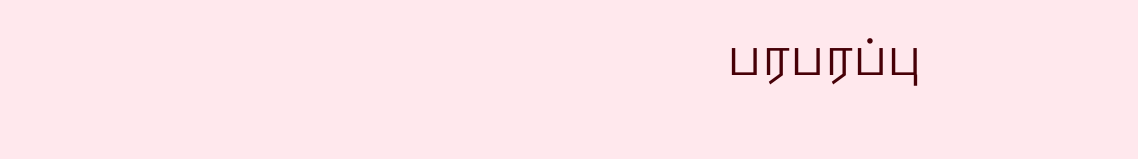பரபரப்பு